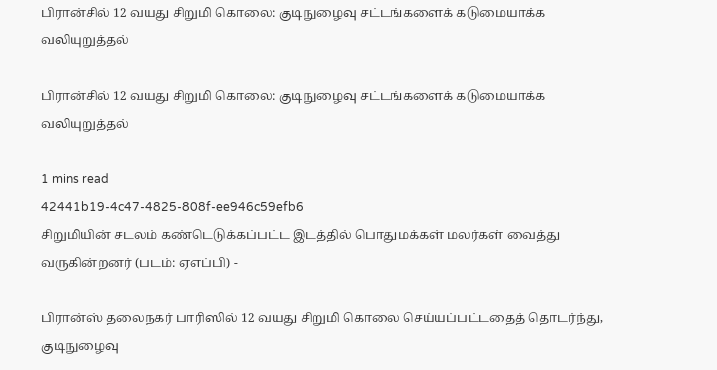பிரான்சில் 12 வயது சிறுமி கொலை: குடிநுழைவு சட்டங்களைக் கடுமையாக்க வலியுறுத்தல்

பிரான்சில் 12 வயது சிறுமி கொலை: குடிநுழைவு சட்டங்களைக் கடுமையாக்க வலியுறுத்தல்

1 mins read
42441b19-4c47-4825-808f-ee946c59efb6
சிறுமியின் சடலம் கண்டெடுக்கப்பட்ட இடத்தில் பொதுமக்கள் மலர்கள் வைத்து வருகின்றனர் (படம்: ஏஎப்பி) -

பிரான்ஸ் தலைநகர் பாரிஸில் 12 வயது சிறுமி கொலை செய்யப்பட்டதைத் தொடர்ந்து, குடிநுழைவு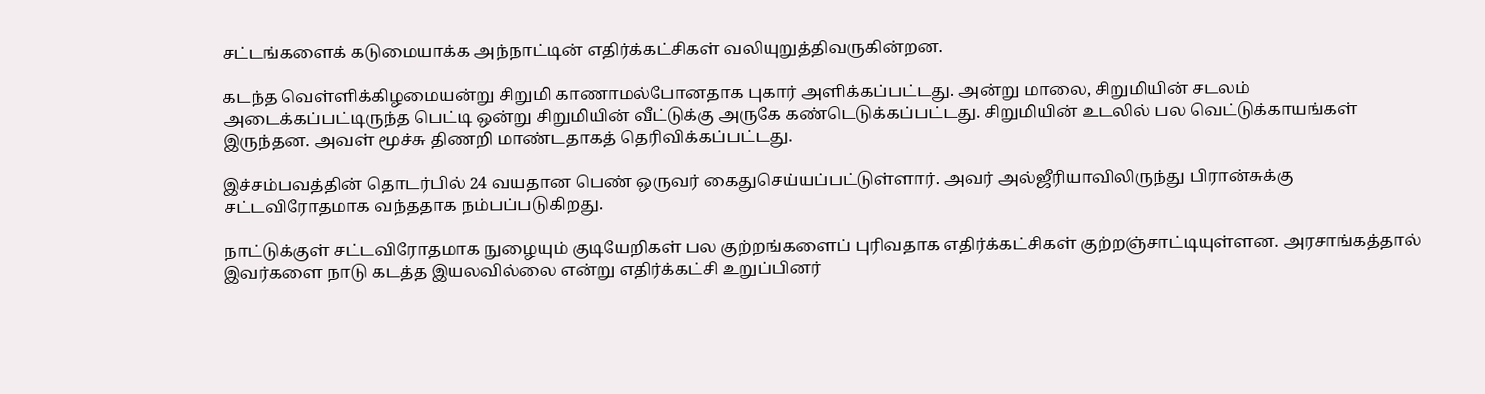சட்டங்களைக் கடுமையாக்க அந்நாட்டின் எதிர்க்கட்சிகள் வலியுறுத்திவருகின்றன.

கடந்த வெள்ளிக்கிழமையன்று சிறுமி காணாமல்போனதாக புகார் அளிக்கப்பட்டது. அன்று மாலை, சிறுமியின் சடலம் அடைக்கப்பட்டிருந்த பெட்டி ஒன்று சிறுமியின் வீட்டுக்கு அருகே கண்டெடுக்கப்பட்டது. சிறுமியின் உடலில் பல வெட்டுக்காயங்கள் இருந்தன. அவள் மூச்சு திணறி மாண்டதாகத் தெரிவிக்கப்பட்டது.

இச்சம்பவத்தின் தொடர்பில் 24 வயதான பெண் ஒருவர் கைதுசெய்யப்பட்டுள்ளார். அவர் அல்ஜீரியாவிலிருந்து பிரான்சுக்கு சட்டவிரோதமாக வந்ததாக நம்பப்படுகிறது.

நாட்டுக்குள் சட்டவிரோதமாக நுழையும் குடியேறிகள் பல குற்றங்களைப் புரிவதாக எதிர்க்கட்சிகள் குற்றஞ்சாட்டியுள்ளன. அரசாங்கத்தால் இவர்களை நாடு கடத்த இயலவில்லை என்று எதிர்க்கட்சி உறுப்பினர்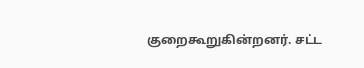குறைகூறுகின்றனர். சட்ட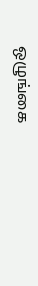ஒழுங்கை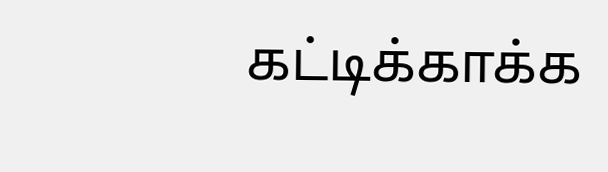கட்டிக்காக்க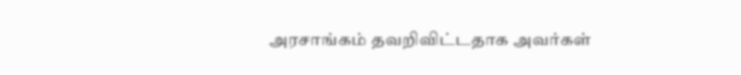அரசாங்கம் தவறிவிட்டதாக அவர்கள்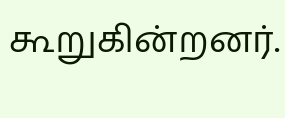கூறுகின்றனர்.